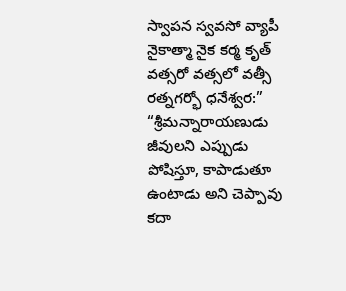స్వాపన స్వవసో వ్యాపీ నైకాత్మా నైక కర్మ కృత్
వత్సరో వత్సలో వత్సీ రత్నగర్భో ధనేశ్వర:”
“శ్రీమన్నారాయణుడు జీవులని ఎప్పుడు పోషిస్తూ, కాపాడుతూ ఉంటాడు అని చెప్పావు కదా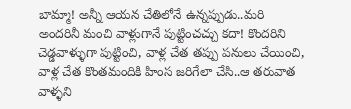బామ్మా! అన్నీ ఆయన చేతిలోనే ఉన్నప్పుడు..మరి అందరినీ మంచి వాళ్లుగానే పుట్టించచ్చు కదా! కొందరిని చెడ్డవాళ్ళుగా పుట్టించి, వాళ్ల చేత తప్పు పనులు చేయించి, వాళ్ల చేత కొంతమందికి హింస జరిగేలా చేసి..ఆ తరువాత వాళ్ళని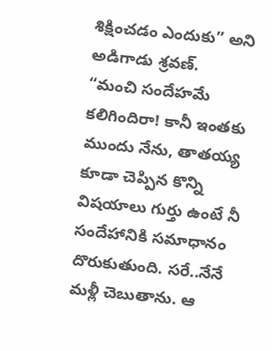శిక్షించడం ఎందుకు” అని అడిగాడు శ్రవణ్.
“మంచి సందేహమే కలిగిందిరా! కానీ ఇంతకు ముందు నేను, తాతయ్య కూడా చెప్పిన కొన్ని విషయాలు గుర్తు ఉంటే నీ సందేహానికి సమాధానం దొరుకుతుంది. సరే..నేనే మళ్లీ చెబుతాను. ఆ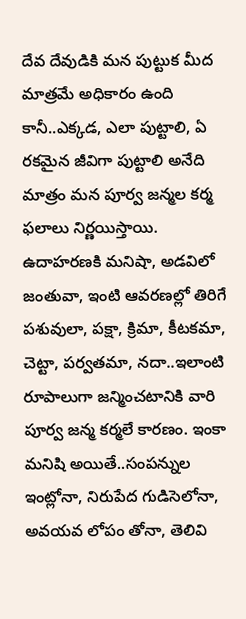దేవ దేవుడికి మన పుట్టుక మీద మాత్రమే అధికారం ఉంది కానీ..ఎక్కడ, ఎలా పుట్టాలి, ఏ రకమైన జీవిగా పుట్టాలి అనేది మాత్రం మన పూర్వ జన్మల కర్మ ఫలాలు నిర్ణయిస్తాయి. ఉదాహరణకి మనిషా, అడవిలో జంతువా, ఇంటి ఆవరణల్లో తిరిగే పశువులా, పక్షా, క్రిమా, కీటకమా, చెట్టా, పర్వతమా, నదా..ఇలాంటి రూపాలుగా జన్మించటానికి వారి పూర్వ జన్మ కర్మలే కారణం. ఇంకా మనిషి అయితే..సంపన్నుల ఇంట్లోనా, నిరుపేద గుడిసెలోనా, అవయవ లోపం తోనా, తెలివి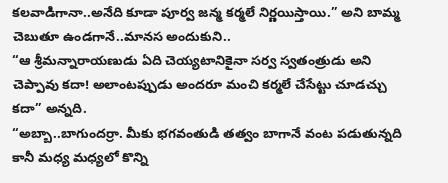కలవాడిగానా..అనేది కూడా పూర్వ జన్మ కర్మలే నిర్ణయిస్తాయి.” అని బామ్మ చెబుతూ ఉండగానే..మానస అందుకుని..
“ఆ శ్రీమన్నారాయణుడు ఏది చెయ్యటానికైనా సర్వ స్వతంత్రుడు అని చెప్పావు కదా! అలాంటప్పుడు అందరూ మంచి కర్మలే చేసేట్టు చూడచ్చు కదా” అన్నది.
“అబ్బా..బాగుందర్రా. మీకు భగవంతుడి తత్వం బాగానే వంట పడుతున్నది కానీ మధ్య మధ్యలో కొన్ని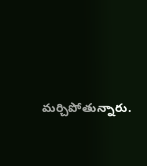మర్చిపోతున్నారు.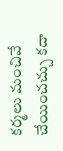కర్మలు మంచివే చేయించచ్చు కదా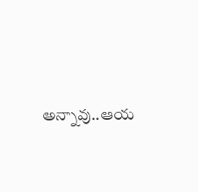అన్నావు..ఆయ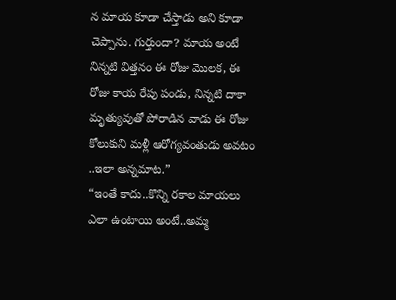న మాయ కూడా చేస్తాడు అని కూడా చెప్పాను. గుర్తుందా? మాయ అంటే నిన్నటి విత్తనం ఈ రోజు మొలక, ఈ రోజు కాయ రేపు పండు, నిన్నటి దాకా మృత్యువుతో పోరాడిన వాడు ఈ రోజు కోలుకుని మళ్లీ ఆరోగ్యవంతుడు అవటం ..ఇలా అన్నమాట.”
“ఇంతే కాదు..కొన్ని రకాల మాయలు ఎలా ఉంటాయి అంటే..అమ్మ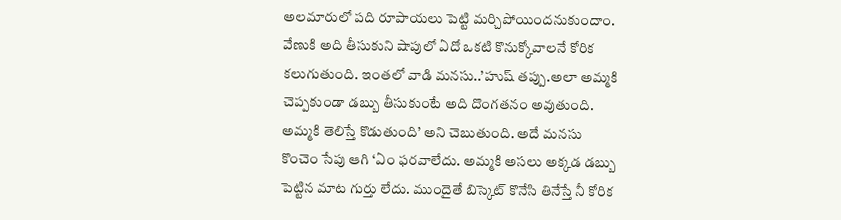అలమారులో పది రూపాయలు పెట్టి మర్చిపోయిందనుకుందాం. వేణుకి అది తీసుకుని షాపులో ఏదో ఒకటి కొనుక్కోవాలనే కోరిక కలుగుతుంది. ఇంతలో వాడి మనసు..’హుష్ తప్పు.అలా అమ్మకి చెప్పకుండా డబ్బు తీసుకుంటే అది దొంగతనం అవుతుంది. అమ్మకి తెలిస్తే కొడుతుంది’ అని చెబుతుంది. అదే మనసు కొంచెం సేపు ఆగి ‘ఏం ఫరవాలేదు. అమ్మకి అసలు అక్కడ డబ్బు పెట్టిన మాట గుర్తు లేదు. ముందైతే బిస్కెట్ కొనేసి తినేస్తే నీ కోరిక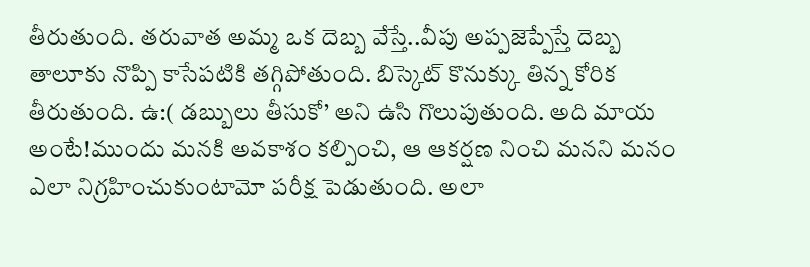తీరుతుంది. తరువాత అమ్మ ఒక దెబ్బ వేస్తే..వీపు అప్పజెప్పేస్తే దెబ్బ తాలూకు నొప్పి కాసేపటికి తగ్గిపోతుంది. బిస్కెట్ కొనుక్కు తిన్న కోరిక తీరుతుంది. ఉ:( డబ్బులు తీసుకో’ అని ఉసి గొలుపుతుంది. అది మాయ అంటే!ముందు మనకి అవకాశం కల్పించి, ఆ ఆకర్షణ నించి మనని మనం ఎలా నిగ్రహించుకుంటామో పరీక్ష పెడుతుంది. అలా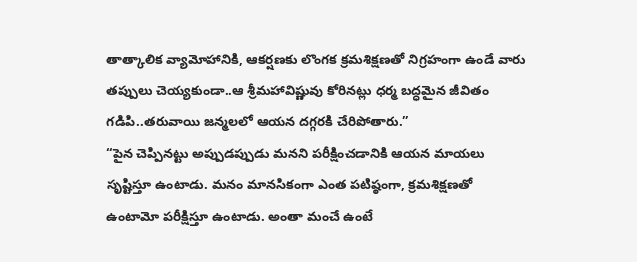తాత్కాలిక వ్యామోహానికి, ఆకర్షణకు లొంగక క్రమశిక్షణతో నిగ్రహంగా ఉండే వారు తప్పులు చెయ్యకుండా..ఆ శ్రీమహావిష్ణువు కోరినట్లు ధర్మ బద్ధమైన జీవితం గడిపి..తరువాయి జన్మలలో ఆయన దగ్గరకి చేరిపోతారు.”
“పైన చెప్పినట్టు అప్పుడప్పుడు మనని పరీక్షించడానికి ఆయన మాయలు సృష్టిస్తూ ఉంటాడు. మనం మానసికంగా ఎంత పటిష్ఠంగా, క్రమశిక్షణతో ఉంటామో పరీక్షిస్తూ ఉంటాడు. అంతా మంచే ఉంటే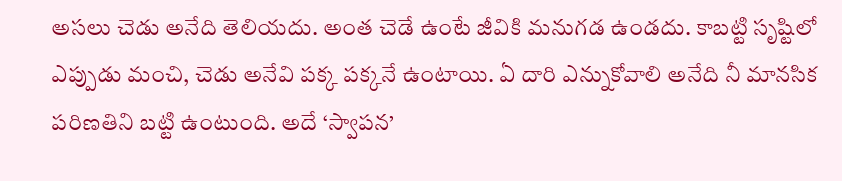అసలు చెడు అనేది తెలియదు. అంత చెడే ఉంటే జీవికి మనుగడ ఉండదు. కాబట్టి సృష్టిలో ఎప్పుడు మంచి, చెడు అనేవి పక్క పక్కనే ఉంటాయి. ఏ దారి ఎన్నుకోవాలి అనేది నీ మానసిక పరిణతిని బట్టి ఉంటుంది. అదే ‘స్వాపన’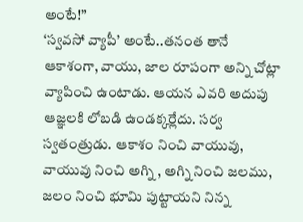అంటే!”
‘స్వవసో వ్యాపీ’ అంటే..తనంత తానే ఆకాశంగా, వాయు, జాల రూపంగా అన్ని చోట్లా వ్యాపించి ఉంటాడు. ఆయన ఎవరి అదుపు ఆజ్ఞలకి లోబడి ఉండక్కర్లేదు. సర్వ స్వతంత్రుడు. ఆకాశం నించి వాయువు, వాయువు నించి అగ్ని , అగ్ని నించి జలము, జలం నించి భూమి పుట్టాయని నిన్న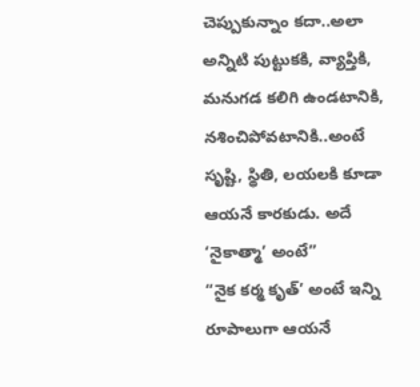చెప్పుకున్నాం కదా..అలా అన్నిటి పుట్టుకకి, వ్యాప్తికి, మనుగడ కలిగి ఉండటానికి, నశించిపోవటానికి..అంటే సృష్టి, స్థితి, లయలకి కూడా ఆయనే కారకుడు. అదే ‘నైకాత్మా’ అంటే”
“నైక కర్మ కృత్’ అంటే ఇన్ని రూపాలుగా ఆయనే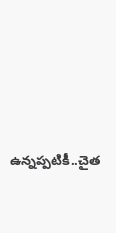ఉన్నప్పటికీ..చైత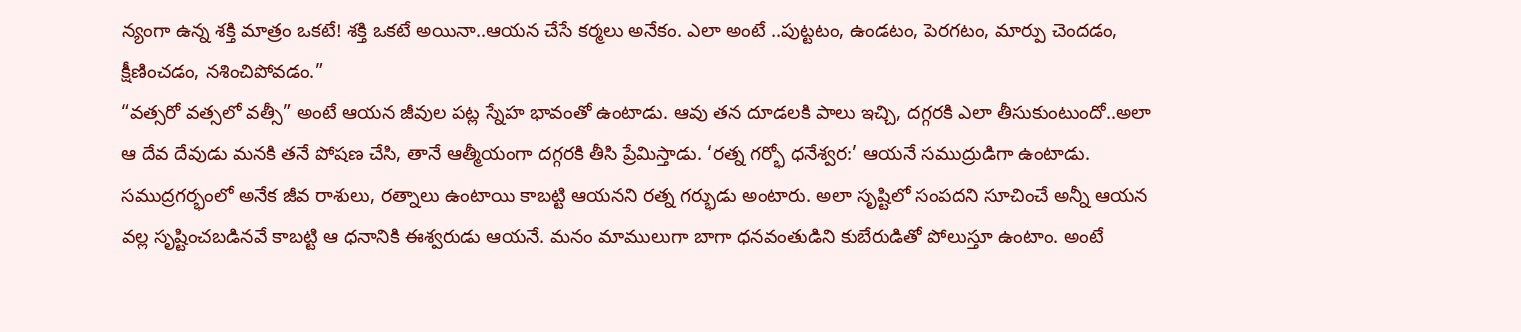న్యంగా ఉన్న శక్తి మాత్రం ఒకటే! శక్తి ఒకటే అయినా..ఆయన చేసే కర్మలు అనేకం. ఎలా అంటే ..పుట్టటం, ఉండటం, పెరగటం, మార్పు చెందడం, క్షీణించడం, నశించిపోవడం.”
“వత్సరో వత్సలో వత్సీ” అంటే ఆయన జీవుల పట్ల స్నేహ భావంతో ఉంటాడు. ఆవు తన దూడలకి పాలు ఇచ్చి, దగ్గరకి ఎలా తీసుకుంటుందో..అలా ఆ దేవ దేవుడు మనకి తనే పోషణ చేసి, తానే ఆత్మీయంగా దగ్గరకి తీసి ప్రేమిస్తాడు. ‘రత్న గర్భో ధనేశ్వర:’ ఆయనే సముద్రుడిగా ఉంటాడు. సముద్రగర్భంలో అనేక జీవ రాశులు, రత్నాలు ఉంటాయి కాబట్టి ఆయనని రత్న గర్భుడు అంటారు. అలా సృష్టిలో సంపదని సూచించే అన్నీ ఆయన వల్ల సృష్టించబడినవే కాబట్టి ఆ ధనానికి ఈశ్వరుడు ఆయనే. మనం మాములుగా బాగా ధనవంతుడిని కుబేరుడితో పోలుస్తూ ఉంటాం. అంటే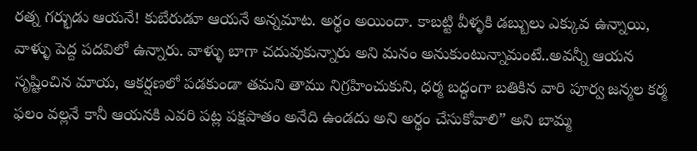రత్న గర్భుడు ఆయనే! కుబేరుడూ ఆయనే అన్నమాట. అర్థం అయిందా. కాబట్టి వీళ్ళకి డబ్బులు ఎక్కువ ఉన్నాయి, వాళ్ళు పెద్ద పదవిలో ఉన్నారు. వాళ్ళు బాగా చదువుకున్నారు అని మనం అనుకుంటున్నామంటే..అవన్నీ ఆయన సృష్టించిన మాయ, ఆకర్షణలో పడకుండా తమని తాము నిగ్రహించుకుని, ధర్మ బద్ధంగా బతికిన వారి పూర్వ జన్మల కర్మ ఫలం వల్లనే కానీ ఆయనకి ఎవరి పట్ల పక్షపాతం అనేది ఉండదు అని అర్థం చేసుకోవాలి” అని బామ్మ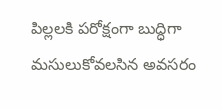పిల్లలకి పరోక్షంగా బుద్ధిగా మసులుకోవలసిన అవసరం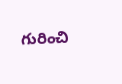గురించి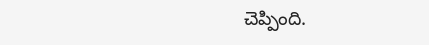చెప్పింది.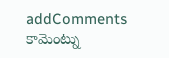addComments
కామెంట్ను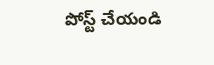పోస్ట్ చేయండి